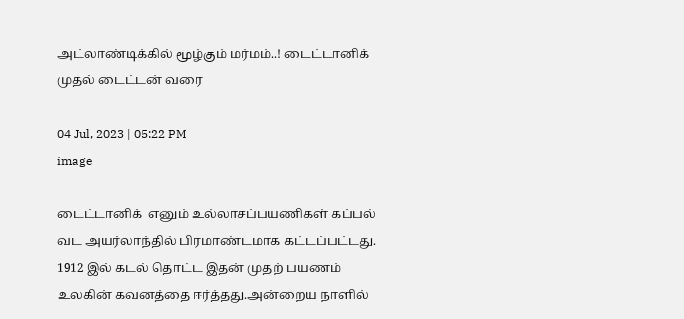அட்லாண்டிக்கில் மூழ்கும் மர்மம்..! டைட்டானிக் முதல் டைட்டன் வரை

04 Jul, 2023 | 05:22 PM
image

டைட்டானிக்  எனும் உல்லாசப்பயணிகள் கப்பல் வட அயர்லாந்தில் பிரமாண்டமாக கட்டப்பட்டது. 1912 இல் கடல் தொட்ட இதன் முதற் பயணம் உலகின் கவனத்தை ஈர்த்தது.அன்றைய நாளில்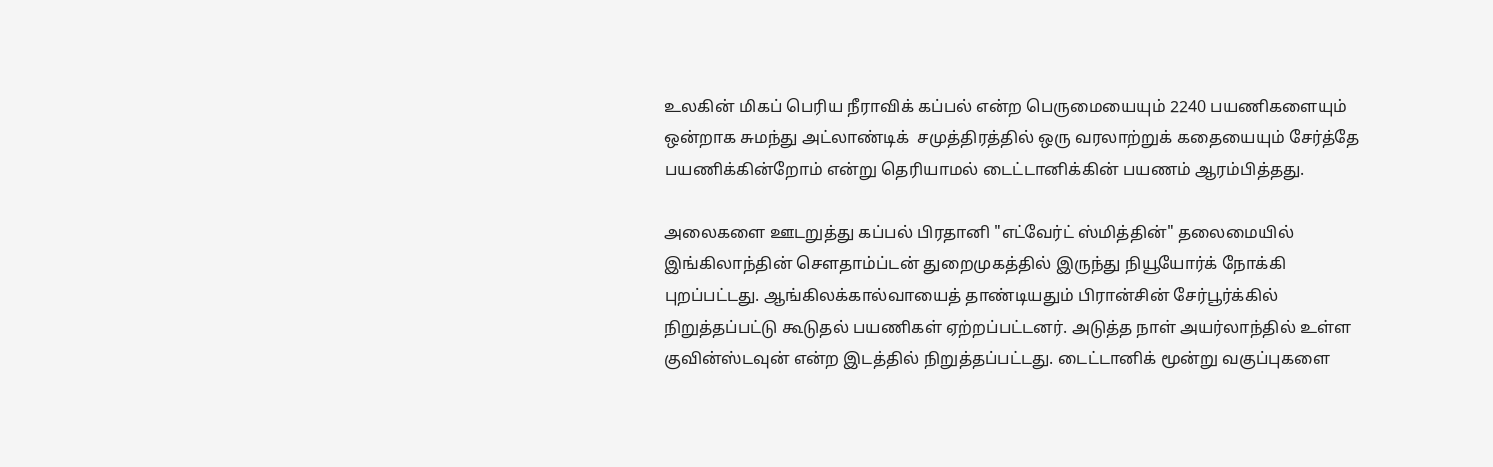உலகின் மிகப் பெரிய நீராவிக் கப்பல் என்ற பெருமையையும் 2240 பயணிகளையும் ஒன்றாக சுமந்து அட்லாண்டிக்  சமுத்திரத்தில் ஒரு வரலாற்றுக் கதையையும் சேர்த்தே பயணிக்கின்றோம் என்று தெரியாமல் டைட்டானிக்கின் பயணம் ஆரம்பித்தது.

அலைகளை ஊடறுத்து கப்பல் பிரதானி "எட்வேர்ட் ஸ்மித்தின்" தலைமையில் இங்கிலாந்தின் சௌதாம்ப்டன் துறைமுகத்தில் இருந்து நியூயோர்க் நோக்கி புறப்பட்டது. ஆங்கிலக்கால்வாயைத் தாண்டியதும் பிரான்சின் சேர்பூர்க்கில் நிறுத்தப்பட்டு கூடுதல் பயணிகள் ஏற்றப்பட்டனர். அடுத்த நாள் அயர்லாந்தில் உள்ள குவின்ஸ்டவுன் என்ற இடத்தில் நிறுத்தப்பட்டது. டைட்டானிக் மூன்று வகுப்புகளை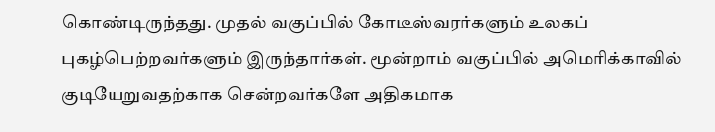கொண்டிருந்தது. முதல் வகுப்பில் கோடீஸ்வரர்களும் உலகப் புகழ்பெற்றவர்களும் இருந்தார்கள். மூன்றாம் வகுப்பில் அமெரிக்காவில் குடியேறுவதற்காக சென்றவர்களே அதிகமாக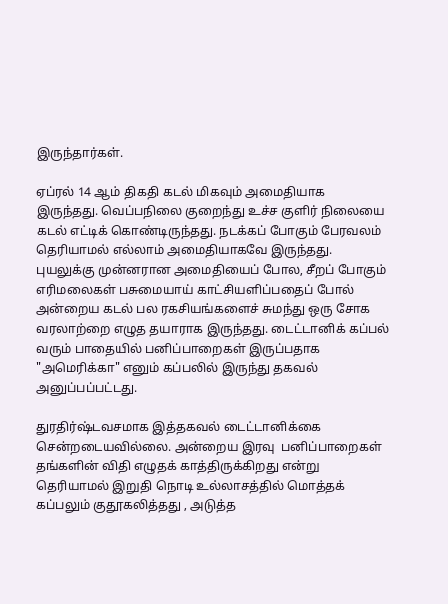இருந்தார்கள்.

ஏப்ரல் 14 ஆம் திகதி கடல் மிகவும் அமைதியாக இருந்தது. வெப்பநிலை குறைந்து உச்ச குளிர் நிலையை கடல் எட்டிக் கொண்டிருந்தது. நடக்கப் போகும் பேரவலம் தெரியாமல் எல்லாம் அமைதியாகவே இருந்தது. புயலுக்கு முன்னரான அமைதியைப் போல, சீறப் போகும் எரிமலைகள் பசுமையாய் காட்சியளிப்பதைப் போல் அன்றைய கடல் பல ரகசியங்களைச் சுமந்து ஒரு சோக வரலாற்றை எழுத தயாராக இருந்தது. டைட்டானிக் கப்பல் வரும் பாதையில் பனிப்பாறைகள் இருப்பதாக "அமெரிக்கா" எனும் கப்பலில் இருந்து தகவல் அனுப்பப்பட்டது.

துரதிர்ஷ்டவசமாக இத்தகவல் டைட்டானிக்கை சென்றடையவில்லை. அன்றைய இரவு  பனிப்பாறைகள் தங்களின் விதி எழுதக் காத்திருக்கிறது என்று தெரியாமல் இறுதி நொடி உல்லாசத்தில் மொத்தக் கப்பலும் குதூகலித்தது , அடுத்த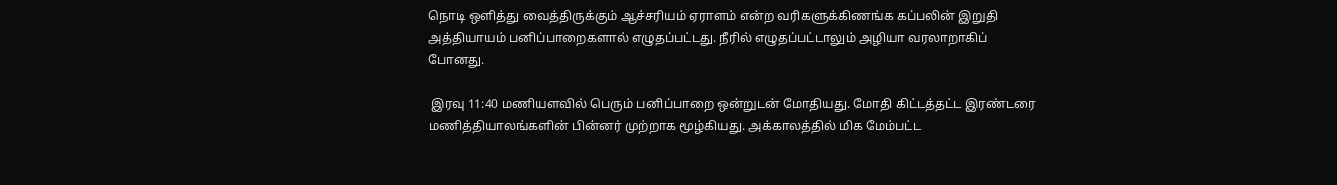நொடி ஒளித்து வைத்திருக்கும் ஆச்சரியம் ஏராளம் என்ற வரிகளுக்கிணங்க கப்பலின் இறுதி அத்தியாயம் பனிப்பாறைகளால் எழுதப்பட்டது. நீரில் எழுதப்பட்டாலும் அழியா வரலாறாகிப் போனது.

 இரவு 11:40 மணியளவில் பெரும் பனிப்பாறை ஒன்றுடன் மோதியது. மோதி கிட்டத்தட்ட இரண்டரை மணித்தியாலங்களின் பின்னர் முற்றாக மூழ்கியது. அக்காலத்தில் மிக மேம்பட்ட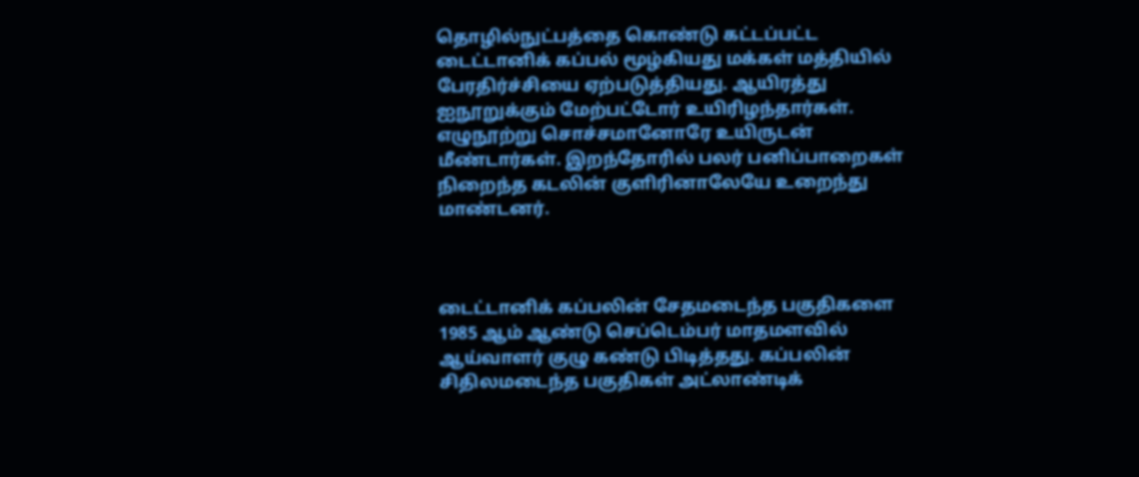தொழில்நுட்பத்தை கொண்டு கட்டப்பட்ட டைட்டானிக் கப்பல் மூழ்கியது மக்கள் மத்தியில் பேரதிர்ச்சியை ஏற்படுத்தியது. ஆயிரத்து ஐநூறுக்கும் மேற்பட்டோர் உயிரிழந்தார்கள். எழுநூற்று சொச்சமானோரே உயிருடன் மீண்டார்கள். இறந்தோரில் பலர் பனிப்பாறைகள் நிறைந்த கடலின் குளிரினாலேயே உறைந்து மாண்டனர்.



டைட்டானிக் கப்பலின் சேதமடைந்த பகுதிகளை 1985 ஆம் ஆண்டு செப்டெம்பர் மாதமளவில் ஆய்வாளர் குழு கண்டு பிடித்தது. கப்பலின் சிதிலமடைந்த பகுதிகள் அட்லாண்டிக்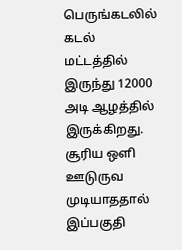பெருங்கடலில்  கடல் மட்டத்தில் இருந்து 12000 அடி ஆழத்தில் இருக்கிறது.  சூரிய ஒளி ஊடுருவ முடியாததால் இப்பகுதி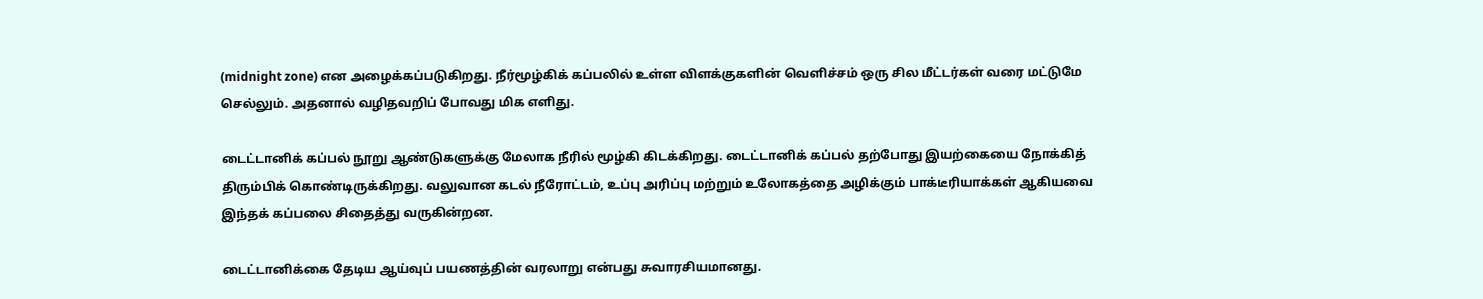(midnight zone) என அழைக்கப்படுகிறது. நீர்மூழ்கிக் கப்பலில் உள்ள விளக்குகளின் வெளிச்சம் ஒரு சில மீட்டர்கள் வரை மட்டுமே செல்லும். அதனால் வழிதவறிப் போவது மிக எளிது.

டைட்டானிக் கப்பல் நூறு ஆண்டுகளுக்கு மேலாக நீரில் மூழ்கி கிடக்கிறது. டைட்டானிக் கப்பல் தற்போது இயற்கையை நோக்கித் திரும்பிக் கொண்டிருக்கிறது. வலுவான கடல் நீரோட்டம், உப்பு அரிப்பு மற்றும் உலோகத்தை அழிக்கும் பாக்டீரியாக்கள் ஆகியவை இந்தக் கப்பலை சிதைத்து வருகின்றன.

டைட்டானிக்கை தேடிய ஆய்வுப் பயணத்தின் வரலாறு என்பது சுவாரசியமானது.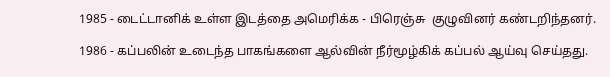1985 - டைட்டானிக் உள்ள இடத்தை அமெரிக்க - பிரெஞ்சு  குழுவினர் கண்டறிந்தனர்.

1986 - கப்பலின் உடைந்த பாகங்களை ஆல்வின் நீர்மூழ்கிக் கப்பல் ஆய்வு செய்தது.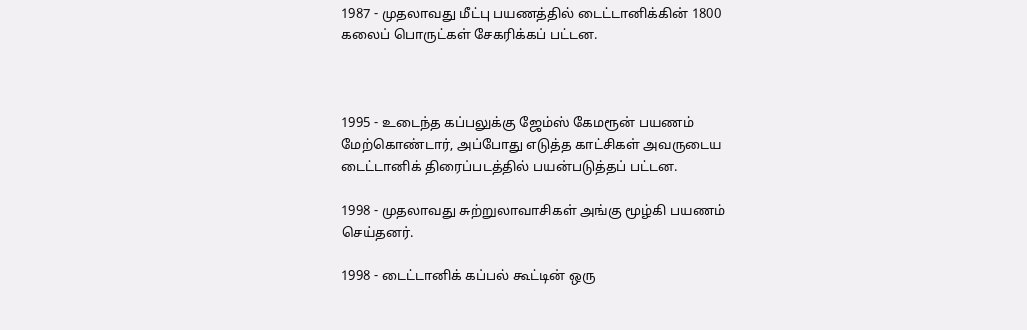1987 - முதலாவது மீட்பு பயணத்தில் டைட்டானிக்கின் 1800 கலைப் பொருட்கள் சேகரிக்கப் பட்டன.



1995 - உடைந்த கப்பலுக்கு ஜேம்ஸ் கேமரூன் பயணம் மேற்கொண்டார், அப்போது எடுத்த காட்சிகள் அவருடைய டைட்டானிக் திரைப்படத்தில் பயன்படுத்தப் பட்டன.

1998 - முதலாவது சுற்றுலாவாசிகள் அங்கு மூழ்கி பயணம் செய்தனர்.

1998 - டைட்டானிக் கப்பல் கூட்டின் ஒரு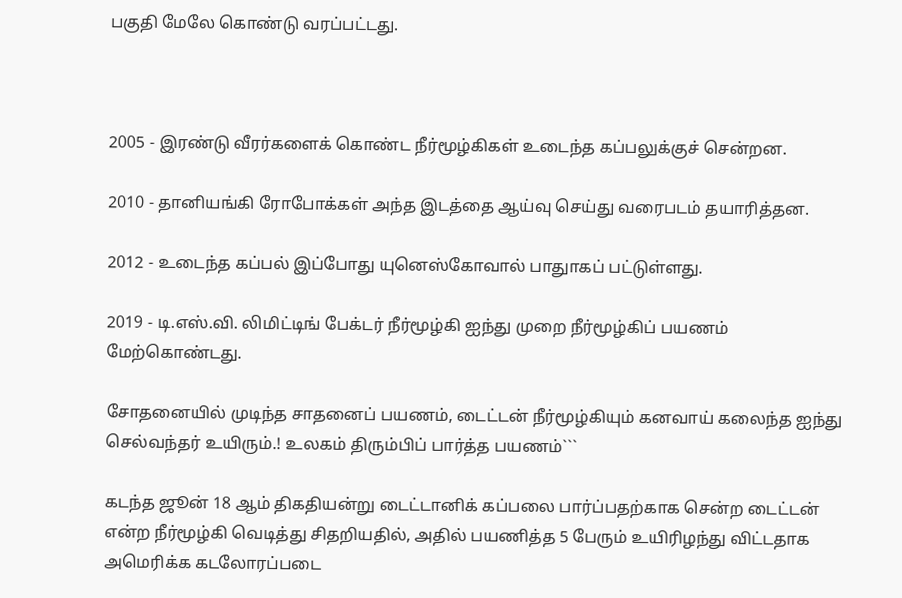பகுதி மேலே கொண்டு வரப்பட்டது.



2005 - இரண்டு வீரர்களைக் கொண்ட நீர்மூழ்கிகள் உடைந்த கப்பலுக்குச் சென்றன.

2010 - தானியங்கி ரோபோக்கள் அந்த இடத்தை ஆய்வு செய்து வரைபடம் தயாரித்தன.

2012 - உடைந்த கப்பல் இப்போது யுனெஸ்கோவால் பாதுாகப் பட்டுள்ளது.

2019 - டி.எஸ்.வி. லிமிட்டிங் பேக்டர் நீர்மூழ்கி ஐந்து முறை நீர்மூழ்கிப் பயணம் மேற்கொண்டது.

சோதனையில் முடிந்த சாதனைப் பயணம், டைட்டன் நீர்மூழ்கியும் கனவாய் கலைந்த ஐந்து செல்வந்தர் உயிரும்.! உலகம் திரும்பிப் பார்த்த பயணம்```

கடந்த ஜூன் 18 ஆம் திகதியன்று டைட்டானிக் கப்பலை பார்ப்பதற்காக சென்ற டைட்டன் என்ற நீர்மூழ்கி வெடித்து சிதறியதில், அதில் பயணித்த 5 பேரும் உயிரிழந்து விட்டதாக அமெரிக்க கடலோரப்படை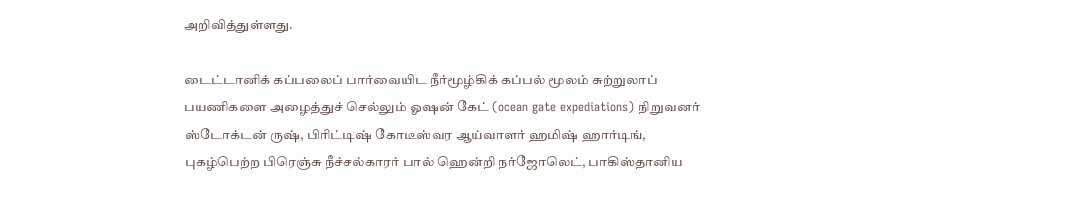அறிவித்துள்ளது.

டைட்டானிக் கப்பலைப் பார்வையிட நீர்மூழ்கிக் கப்பல் மூலம் சுற்றுலாப் பயணிகளை அழைத்துச் செல்லும் ஓஷன் கேட் (ocean gate expediations) நிறுவனர் ஸ்டோக்டன் ருஷ், பிரிட்டிஷ் கோடீஸ்வர ஆய்வாளர் ஹமிஷ் ஹார்டிங், புகழ்பெற்ற பிரெஞ்சு நீச்சல்காரர் பால் ஹென்றி நர்ஜோலெட், பாகிஸ்தானிய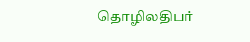தொழிலதிபர்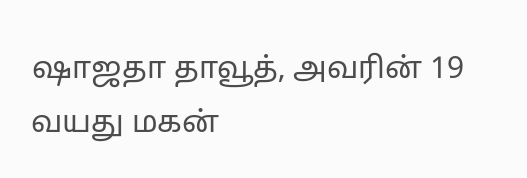ஷாஜதா தாவூத், அவரின் 19 வயது மகன்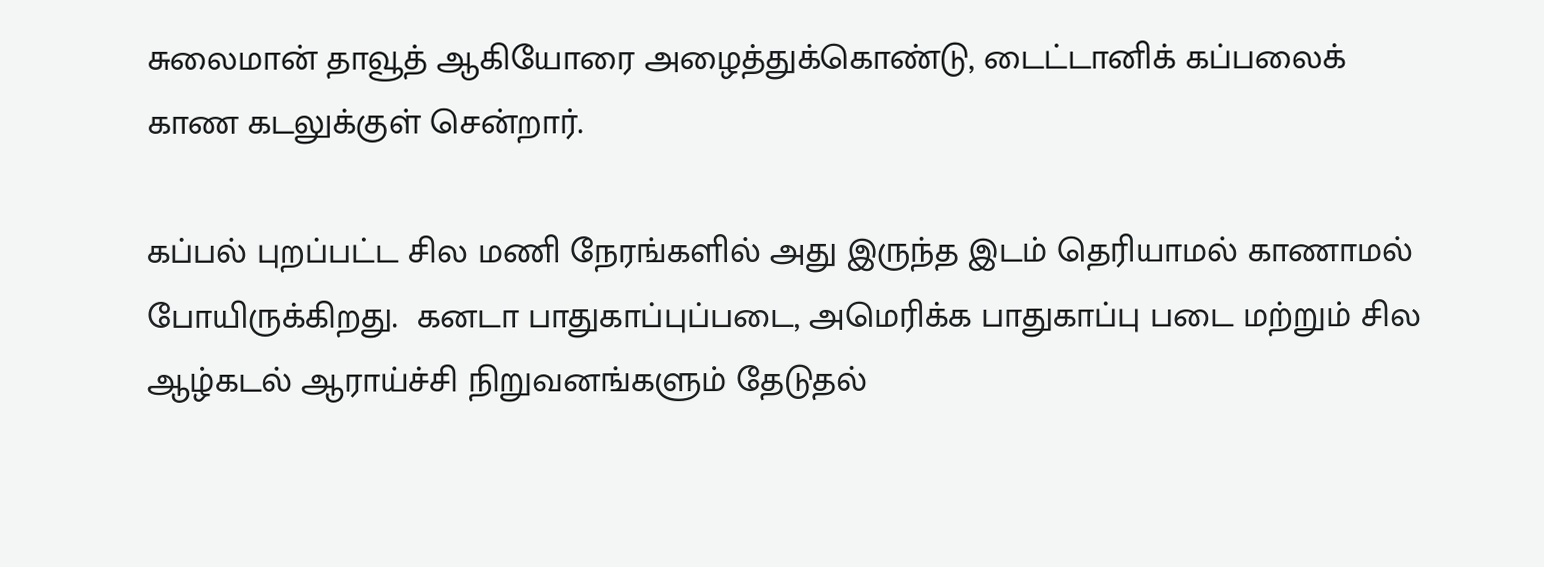சுலைமான் தாவூத் ஆகியோரை அழைத்துக்கொண்டு, டைட்டானிக் கப்பலைக் காண கடலுக்குள் சென்றார்.

கப்பல் புறப்பட்ட சில மணி நேரங்களில் அது இருந்த இடம் தெரியாமல் காணாமல் போயிருக்கிறது.  கனடா பாதுகாப்புப்படை, அமெரிக்க பாதுகாப்பு படை மற்றும் சில ஆழ்கடல் ஆராய்ச்சி நிறுவனங்களும் தேடுதல்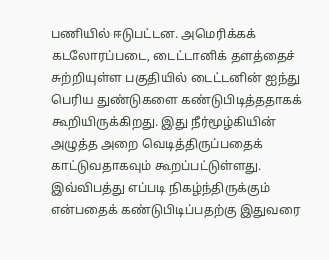பணியில் ஈடுபட்டன. அமெரிக்கக் கடலோரப்படை, டைட்டானிக் தளத்தைச் சுற்றியுள்ள பகுதியில் டைட்டனின் ஐந்து பெரிய துண்டுகளை கண்டுபிடித்ததாகக் கூறியிருக்கிறது. இது நீர்மூழ்கியின் அழுத்த அறை வெடித்திருப்பதைக் காட்டுவதாகவும் கூறப்பட்டுள்ளது. இவ்விபத்து எப்படி நிகழ்ந்திருக்கும் என்பதைக் கண்டுபிடிப்பதற்கு இதுவரை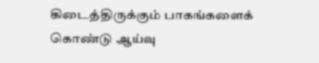கிடைத்திருக்கும் பாகங்களைக் கொண்டு ஆய்வு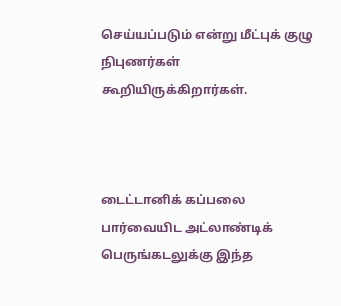செய்யப்படும் என்று மீட்புக் குழு நிபுணர்கள் கூறியிருக்கிறார்கள்.



டைட்டானிக் கப்பலை பார்வையிட அட்லாண்டிக் பெருங்கடலுக்கு இந்த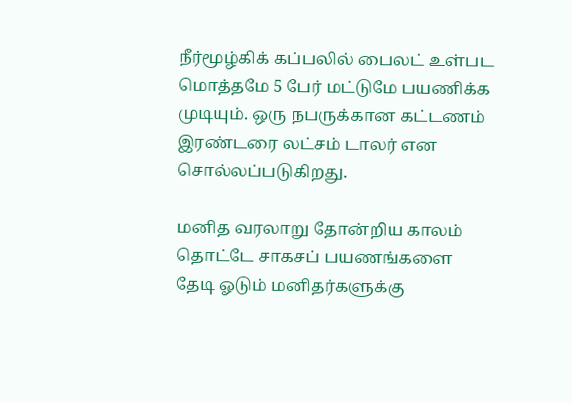நீர்மூழ்கிக் கப்பலில் பைலட் உள்பட மொத்தமே 5 பேர் மட்டுமே பயணிக்க முடியும். ஒரு நபருக்கான கட்டணம் இரண்டரை லட்சம் டாலர் என சொல்லப்படுகிறது.

மனித வரலாறு தோன்றிய காலம் தொட்டே சாகசப் பயணங்களை தேடி ஓடும் மனிதர்களுக்கு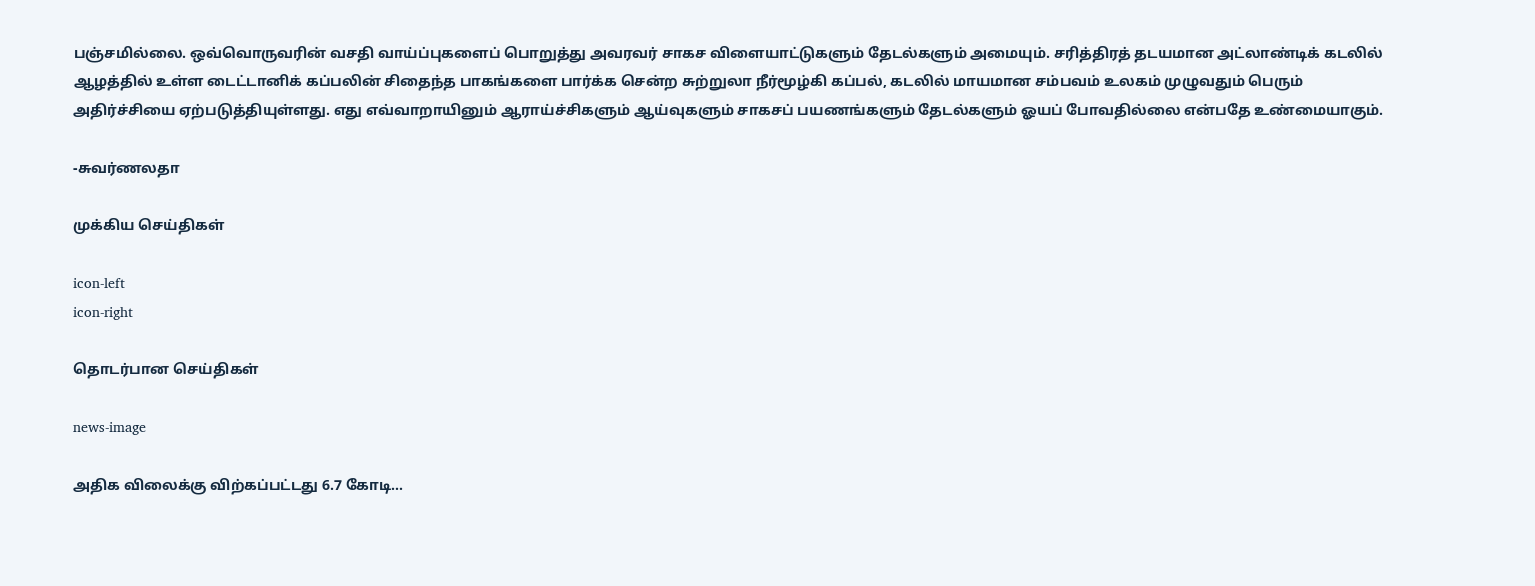பஞ்சமில்லை. ஒவ்வொருவரின் வசதி வாய்ப்புகளைப் பொறுத்து அவரவர் சாகச விளையாட்டுகளும் தேடல்களும் அமையும். சரித்திரத் தடயமான அட்லாண்டிக் கடலில் ஆழத்தில் உள்ள டைட்டானிக் கப்பலின் சிதைந்த பாகங்களை பார்க்க சென்ற சுற்றுலா நீர்மூழ்கி கப்பல், கடலில் மாயமான சம்பவம் உலகம் முழுவதும் பெரும் அதிர்ச்சியை ஏற்படுத்தியுள்ளது. எது எவ்வாறாயினும் ஆராய்ச்சிகளும் ஆய்வுகளும் சாகசப் பயணங்களும் தேடல்களும் ஓயப் போவதில்லை என்பதே உண்மையாகும்.

-சுவர்ணலதா

முக்கிய செய்திகள்

icon-left
icon-right

தொடர்பான செய்திகள்

news-image

அதிக விலைக்கு விற்கப்பட்டது 6.7 கோடி...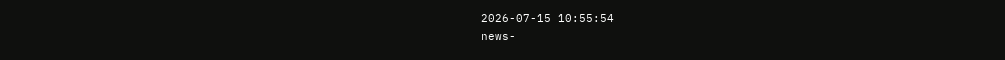2026-07-15 10:55:54
news-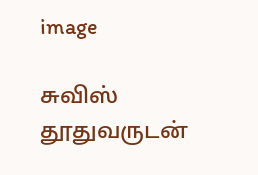image

சுவிஸ் தூதுவருடன்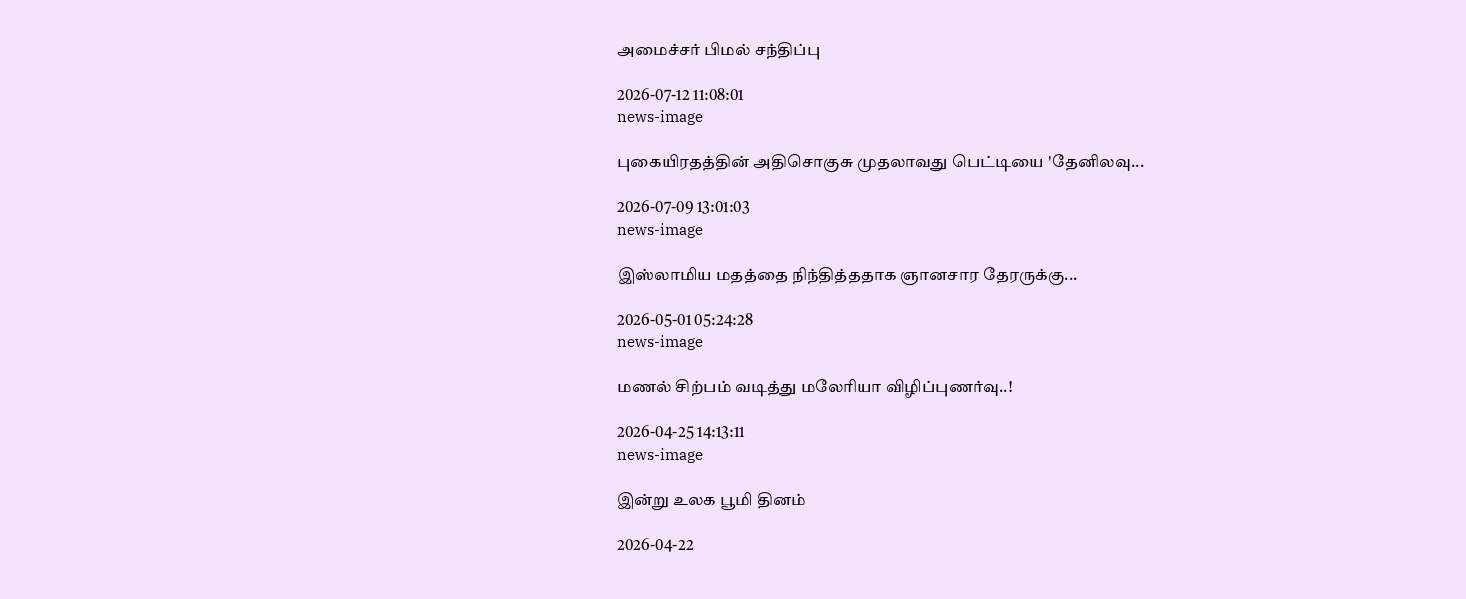அமைச்சர் பிமல் சந்திப்பு

2026-07-12 11:08:01
news-image

புகையிரதத்தின் அதிசொகுசு முதலாவது பெட்டியை 'தேனிலவு...

2026-07-09 13:01:03
news-image

இஸ்லாமிய மதத்தை நிந்தித்ததாக ஞானசார தேரருக்கு...

2026-05-01 05:24:28
news-image

மணல் சிற்பம் வடித்து மலேரியா விழிப்புணர்வு..!

2026-04-25 14:13:11
news-image

இன்று உலக பூமி தினம்

2026-04-22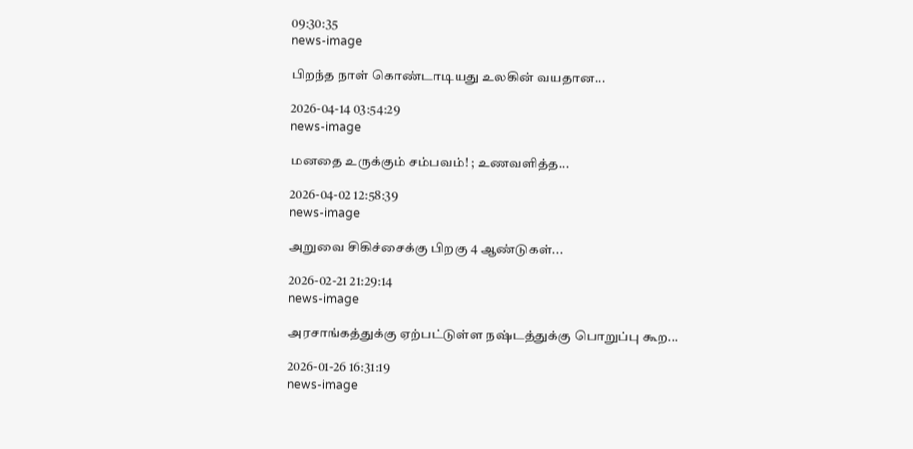09:30:35
news-image

பிறந்த நாள் கொண்டாடியது உலகின் வயதான...

2026-04-14 03:54:29
news-image

மனதை உருக்கும் சம்பவம்! ; உணவளித்த...

2026-04-02 12:58:39
news-image

அறுவை சிகிச்சைக்கு பிறகு 4 ஆண்டுகள்...

2026-02-21 21:29:14
news-image

அரசாங்கத்துக்கு ஏற்பட்டுள்ள நஷ்டத்துக்கு பொறுப்பு கூற...

2026-01-26 16:31:19
news-image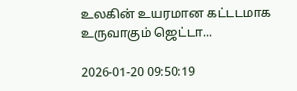உலகின் உயரமான கட்டடமாக உருவாகும் ஜெட்டா...

2026-01-20 09:50:19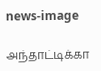news-image

அந்தாட்டிக்கா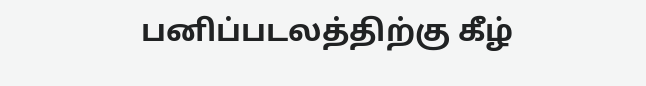பனிப்படலத்திற்கு கீழ்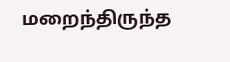மறைந்திருந்த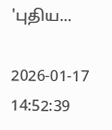'புதிய...

2026-01-17 14:52:39